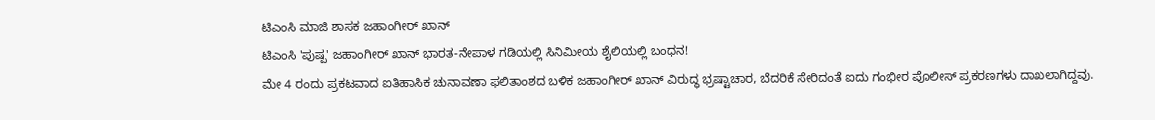ಟಿಎಂಸಿ ಮಾಜಿ ಶಾಸಕ ಜಹಾಂಗೀರ್ ಖಾನ್
ಟಿಎಂಸಿ 'ಪುಷ್ಪ' ಜಹಾಂಗೀರ್ ಖಾನ್ ಭಾರತ-ನೇಪಾಳ ಗಡಿಯಲ್ಲಿ ಸಿನಿಮೀಯ ಶೈಲಿಯಲ್ಲಿ ಬಂಧನ!
ಮೇ 4 ರಂದು ಪ್ರಕಟವಾದ ಐತಿಹಾಸಿಕ ಚುನಾವಣಾ ಫಲಿತಾಂಶದ ಬಳಿಕ ಜಹಾಂಗೀರ್ ಖಾನ್ ವಿರುದ್ಧ ಭ್ರಷ್ಟಾಚಾರ, ಬೆದರಿಕೆ ಸೇರಿದಂತೆ ಐದು ಗಂಭೀರ ಪೊಲೀಸ್ ಪ್ರಕರಣಗಳು ದಾಖಲಾಗಿದ್ದವು.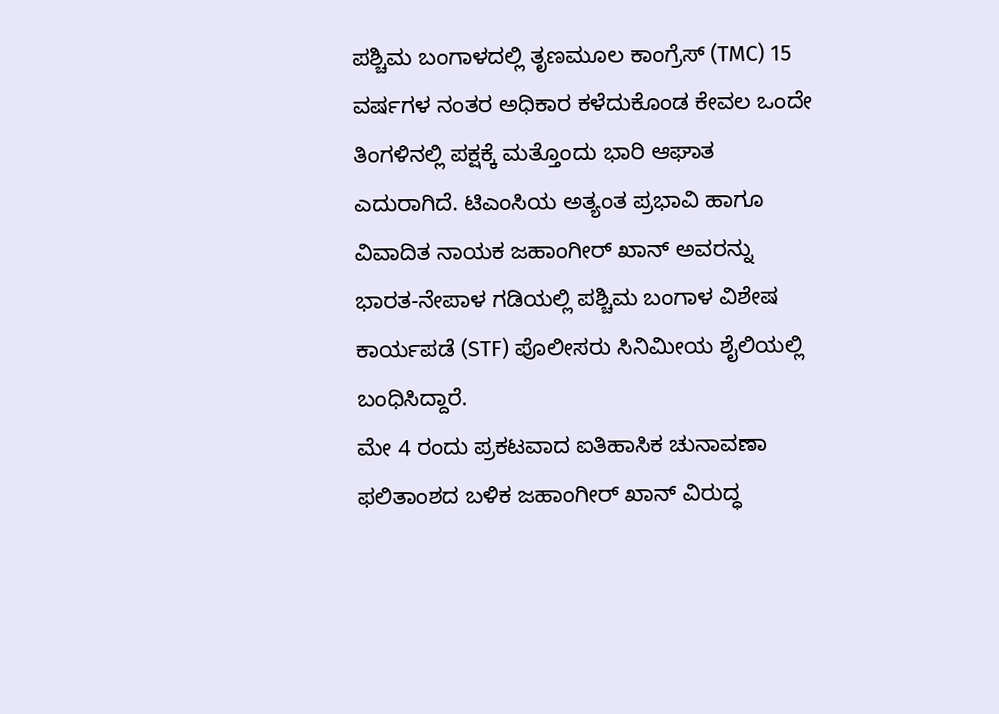ಪಶ್ಚಿಮ ಬಂಗಾಳದಲ್ಲಿ ತೃಣಮೂಲ ಕಾಂಗ್ರೆಸ್ (TMC) 15 ವರ್ಷಗಳ ನಂತರ ಅಧಿಕಾರ ಕಳೆದುಕೊಂಡ ಕೇವಲ ಒಂದೇ ತಿಂಗಳಿನಲ್ಲಿ ಪಕ್ಷಕ್ಕೆ ಮತ್ತೊಂದು ಭಾರಿ ಆಘಾತ ಎದುರಾಗಿದೆ. ಟಿಎಂಸಿಯ ಅತ್ಯಂತ ಪ್ರಭಾವಿ ಹಾಗೂ ವಿವಾದಿತ ನಾಯಕ ಜಹಾಂಗೀರ್ ಖಾನ್ ಅವರನ್ನು ಭಾರತ-ನೇಪಾಳ ಗಡಿಯಲ್ಲಿ ಪಶ್ಚಿಮ ಬಂಗಾಳ ವಿಶೇಷ ಕಾರ್ಯಪಡೆ (STF) ಪೊಲೀಸರು ಸಿನಿಮೀಯ ಶೈಲಿಯಲ್ಲಿ ಬಂಧಿಸಿದ್ದಾರೆ.
ಮೇ 4 ರಂದು ಪ್ರಕಟವಾದ ಐತಿಹಾಸಿಕ ಚುನಾವಣಾ ಫಲಿತಾಂಶದ ಬಳಿಕ ಜಹಾಂಗೀರ್ ಖಾನ್ ವಿರುದ್ಧ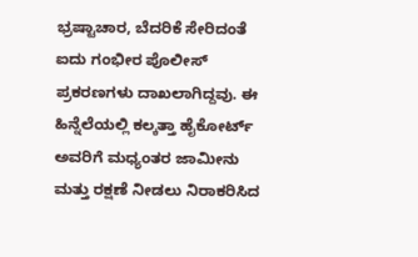ಭ್ರಷ್ಟಾಚಾರ, ಬೆದರಿಕೆ ಸೇರಿದಂತೆ ಐದು ಗಂಭೀರ ಪೊಲೀಸ್ ಪ್ರಕರಣಗಳು ದಾಖಲಾಗಿದ್ದವು. ಈ ಹಿನ್ನೆಲೆಯಲ್ಲಿ ಕಲ್ಕತ್ತಾ ಹೈಕೋರ್ಟ್ ಅವರಿಗೆ ಮಧ್ಯಂತರ ಜಾಮೀನು ಮತ್ತು ರಕ್ಷಣೆ ನೀಡಲು ನಿರಾಕರಿಸಿದ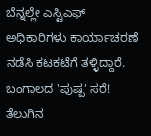ಬೆನ್ನಲ್ಲೇ ಎಸ್ಟಿಎಫ್ ಅಧಿಕಾರಿಗಳು ಕಾರ್ಯಾಚರಣೆ ನಡೆಸಿ ಕಟಕಟೆಗೆ ತಳ್ಳಿದ್ದಾರೆ.
ಬಂಗಾಲದ 'ಪುಷ್ಪ' ಸರೆ!
ತೆಲುಗಿನ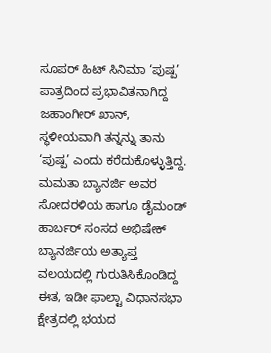ಸೂಪರ್ ಹಿಟ್ ಸಿನಿಮಾ ‘ಪುಷ್ಪ’ ಪಾತ್ರದಿಂದ ಪ್ರಭಾವಿತನಾಗಿದ್ದ ಜಹಾಂಗೀರ್ ಖಾನ್, ಸ್ಥಳೀಯವಾಗಿ ತನ್ನನ್ನು ತಾನು ‘ಪುಷ್ಪ’ ಎಂದು ಕರೆದುಕೊಳ್ಳುತ್ತಿದ್ದ. ಮಮತಾ ಬ್ಯಾನರ್ಜಿ ಅವರ ಸೋದರಳಿಯ ಹಾಗೂ ಡೈಮಂಡ್ ಹಾರ್ಬರ್ ಸಂಸದ ಅಭಿಷೇಕ್ ಬ್ಯಾನರ್ಜಿಯ ಅತ್ಯಾಪ್ತ ವಲಯದಲ್ಲಿ ಗುರುತಿಸಿಕೊಂಡಿದ್ದ ಈತ, ಇಡೀ ಫಾಲ್ಟಾ ವಿಧಾನಸಭಾ ಕ್ಷೇತ್ರದಲ್ಲಿ ಭಯದ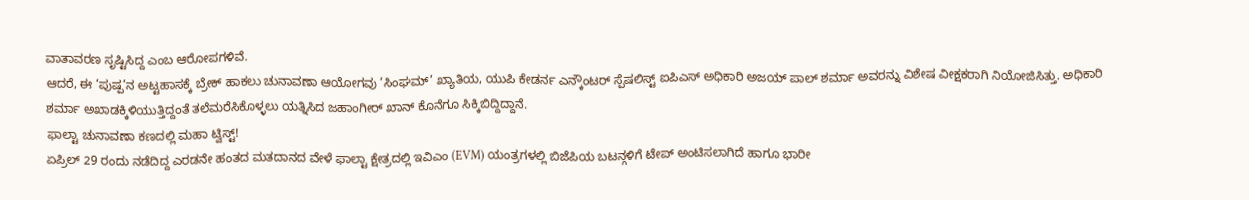ವಾತಾವರಣ ಸೃಷ್ಟಿಸಿದ್ದ ಎಂಬ ಆರೋಪಗಳಿವೆ.
ಆದರೆ, ಈ ‘ಪುಷ್ಪ’ನ ಅಟ್ಟಹಾಸಕ್ಕೆ ಬ್ರೇಕ್ ಹಾಕಲು ಚುನಾವಣಾ ಆಯೋಗವು ‘ಸಿಂಘಮ್’ ಖ್ಯಾತಿಯ, ಯುಪಿ ಕೇಡರ್ನ ಎನ್ಕೌಂಟರ್ ಸ್ಪೆಷಲಿಸ್ಟ್ ಐಪಿಎಸ್ ಅಧಿಕಾರಿ ಅಜಯ್ ಪಾಲ್ ಶರ್ಮಾ ಅವರನ್ನು ವಿಶೇಷ ವೀಕ್ಷಕರಾಗಿ ನಿಯೋಜಿಸಿತ್ತು. ಅಧಿಕಾರಿ ಶರ್ಮಾ ಅಖಾಡಕ್ಕಿಳಿಯುತ್ತಿದ್ದಂತೆ ತಲೆಮರೆಸಿಕೊಳ್ಳಲು ಯತ್ನಿಸಿದ ಜಹಾಂಗೀರ್ ಖಾನ್ ಕೊನೆಗೂ ಸಿಕ್ಕಿಬಿದ್ದಿದ್ದಾನೆ.
ಫಾಲ್ಟಾ ಚುನಾವಣಾ ಕಣದಲ್ಲಿ ಮಹಾ ಟ್ವಿಸ್ಟ್!
ಏಪ್ರಿಲ್ 29 ರಂದು ನಡೆದಿದ್ದ ಎರಡನೇ ಹಂತದ ಮತದಾನದ ವೇಳೆ ಫಾಲ್ಟಾ ಕ್ಷೇತ್ರದಲ್ಲಿ ಇವಿಎಂ (EVM) ಯಂತ್ರಗಳಲ್ಲಿ ಬಿಜೆಪಿಯ ಬಟನ್ಗಳಿಗೆ ಟೇಪ್ ಅಂಟಿಸಲಾಗಿದೆ ಹಾಗೂ ಭಾರೀ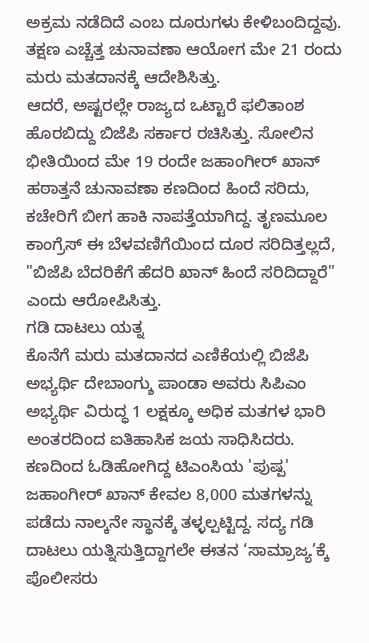ಅಕ್ರಮ ನಡೆದಿದೆ ಎಂಬ ದೂರುಗಳು ಕೇಳಿಬಂದಿದ್ದವು. ತಕ್ಷಣ ಎಚ್ಚೆತ್ತ ಚುನಾವಣಾ ಆಯೋಗ ಮೇ 21 ರಂದು ಮರು ಮತದಾನಕ್ಕೆ ಆದೇಶಿಸಿತ್ತು.
ಆದರೆ, ಅಷ್ಟರಲ್ಲೇ ರಾಜ್ಯದ ಒಟ್ಟಾರೆ ಫಲಿತಾಂಶ ಹೊರಬಿದ್ದು ಬಿಜೆಪಿ ಸರ್ಕಾರ ರಚಿಸಿತ್ತು. ಸೋಲಿನ ಭೀತಿಯಿಂದ ಮೇ 19 ರಂದೇ ಜಹಾಂಗೀರ್ ಖಾನ್ ಹಠಾತ್ತನೆ ಚುನಾವಣಾ ಕಣದಿಂದ ಹಿಂದೆ ಸರಿದು, ಕಚೇರಿಗೆ ಬೀಗ ಹಾಕಿ ನಾಪತ್ತೆಯಾಗಿದ್ದ. ತೃಣಮೂಲ ಕಾಂಗ್ರೆಸ್ ಈ ಬೆಳವಣಿಗೆಯಿಂದ ದೂರ ಸರಿದಿತ್ತಲ್ಲದೆ, "ಬಿಜೆಪಿ ಬೆದರಿಕೆಗೆ ಹೆದರಿ ಖಾನ್ ಹಿಂದೆ ಸರಿದಿದ್ದಾರೆ" ಎಂದು ಆರೋಪಿಸಿತ್ತು.
ಗಡಿ ದಾಟಲು ಯತ್ನ
ಕೊನೆಗೆ ಮರು ಮತದಾನದ ಎಣಿಕೆಯಲ್ಲಿ ಬಿಜೆಪಿ ಅಭ್ಯರ್ಥಿ ದೇಬಾಂಗ್ಶು ಪಾಂಡಾ ಅವರು ಸಿಪಿಎಂ ಅಭ್ಯರ್ಥಿ ವಿರುದ್ಧ 1 ಲಕ್ಷಕ್ಕೂ ಅಧಿಕ ಮತಗಳ ಭಾರಿ ಅಂತರದಿಂದ ಐತಿಹಾಸಿಕ ಜಯ ಸಾಧಿಸಿದರು. ಕಣದಿಂದ ಓಡಿಹೋಗಿದ್ದ ಟಿಎಂಸಿಯ 'ಪುಷ್ಪ' ಜಹಾಂಗೀರ್ ಖಾನ್ ಕೇವಲ 8,000 ಮತಗಳನ್ನು ಪಡೆದು ನಾಲ್ಕನೇ ಸ್ಥಾನಕ್ಕೆ ತಳ್ಳಲ್ಪಟ್ಟಿದ್ದ. ಸದ್ಯ ಗಡಿ ದಾಟಲು ಯತ್ನಿಸುತ್ತಿದ್ದಾಗಲೇ ಈತನ ‘ಸಾಮ್ರಾಜ್ಯ’ಕ್ಕೆ ಪೊಲೀಸರು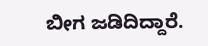ಬೀಗ ಜಡಿದಿದ್ದಾರೆ.